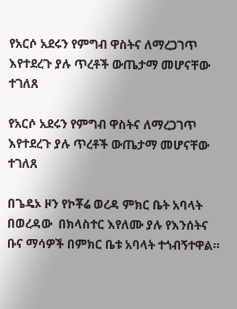የአርሶ አደሩን የምግብ ዋስትና ለማረጋገጥ እየተደረጉ ያሉ ጥረቶች ውጤታማ መሆናቸው ተገለጸ

የአርሶ አደሩን የምግብ ዋስትና ለማረጋገጥ እየተደረጉ ያሉ ጥረቶች ውጤታማ መሆናቸው ተገለጸ

በጌዴኦ ዞን የኮቾሬ ወረዳ ምክር ቤት አባላት በወረዳው  በክላስተር እየለሙ ያሉ የእንሰትና ቡና ማሳዎች በምክር ቤቱ አባላት ተጎብኝተዋል።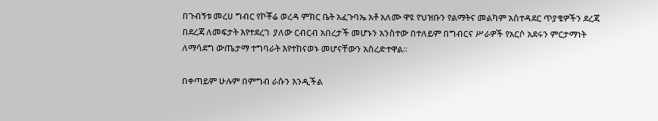በጉብኝቱ መረሀ ግብር የኮቾሬ ወረዳ ምክር ቤት አፈጉባኤ አቶ አለሙ ዋዩ የህዝቡን የልማትና መልካም አስተዳደር ጥያቄዎችን ደረጃ በደረጃ ለመፍታት እየተደረገ  ያለው ርብርብ አበረታች መሆኑን አንስተው በተለይም በግብርና ሥራዎች የአርሶ አደሩን ምርታማነት ለማሳደግ ውጤታማ ተግባራት እየተከናወኑ መሆናቸውን አስረድተዋል፡፡

በቀጣይም ሁሉም በምግብ ራሱን እንዲችል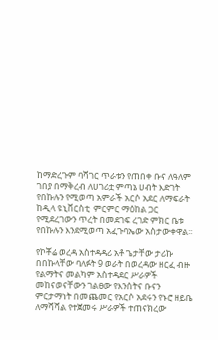ከማድረጉም ባሻገር ጥራቱን የጠበቀ ቡና ለዓለም ገበያ በማቅረብ ለሀገሪቷ ምጣኔ ሀብት እድገት የበኩሉን የሚወጣ አምራች አርሶ አደር ለማፍራት ከዲላ ዩኒቨርስቲ  ምርምር ማዕከል ጋር የሚደረገውን ጥረት በመደገፍ ረገድ ምክር ቤቱ የበኩሉን እንደሚወጣ አፈጉባኤው አስታውቀዋል፡፡

የኮቾሬ ወረዳ አስተዳዳሪ አቶ ጌታቸው ታሪኩ በበኩላቸው ባለፉት 9 ወራት በወረዳው ዘርፈ ብዙ የልማትና መልካም አስተዳደር ሥራዎች መከናወናቸውን ገልፀው የእንሰትና ቡናን ምርታማነት በመጨመር የአርሶ አደሩን የኑሮ ዘይቤ ለማሻሻል የተጀመሩ ሥራዎች ተጠናክረው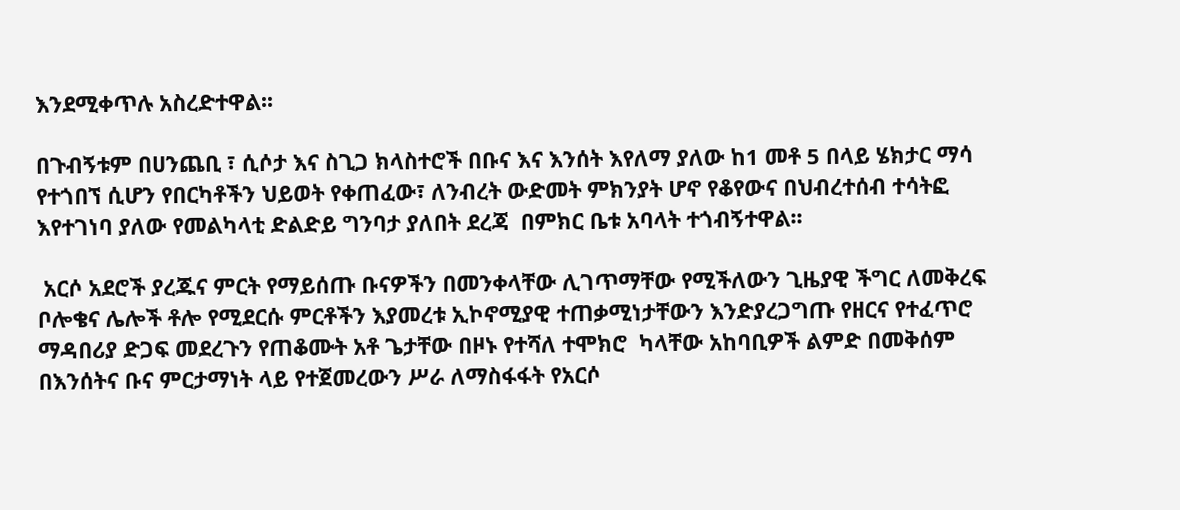እንደሚቀጥሉ አስረድተዋል፡፡

በጉብኝቱም በሀንጨቢ ፣ ሲሶታ እና ስጊጋ ክላስተሮች በቡና እና እንሰት እየለማ ያለው ከ1 መቶ 5 በላይ ሄክታር ማሳ የተጎበኘ ሲሆን የበርካቶችን ህይወት የቀጠፈው፣ ለንብረት ውድመት ምክንያት ሆኖ የቆየውና በህብረተሰብ ተሳትፎ እየተገነባ ያለው የመልካላቲ ድልድይ ግንባታ ያለበት ደረጃ  በምክር ቤቱ አባላት ተጎብኝተዋል፡፡

 አርሶ አደሮች ያረጁና ምርት የማይሰጡ ቡናዎችን በመንቀላቸው ሊገጥማቸው የሚችለውን ጊዜያዊ ችግር ለመቅረፍ ቦሎቄና ሌሎች ቶሎ የሚደርሱ ምርቶችን እያመረቱ ኢኮኖሚያዊ ተጠቃሚነታቸውን እንድያረጋግጡ የዘርና የተፈጥሮ ማዳበሪያ ድጋፍ መደረጉን የጠቆሙት አቶ ጌታቸው በዞኑ የተሻለ ተሞክሮ  ካላቸው አከባቢዎች ልምድ በመቅሰም በእንሰትና ቡና ምርታማነት ላይ የተጀመረውን ሥራ ለማስፋፋት የአርሶ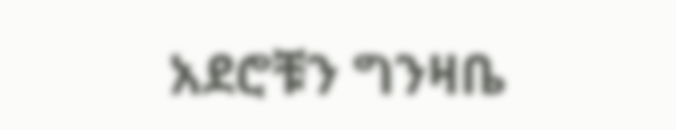አደሮቹን ግንዛቤ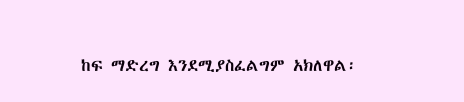ከፍ ማድረግ እንደሚያስፈልግም አክለዋል፡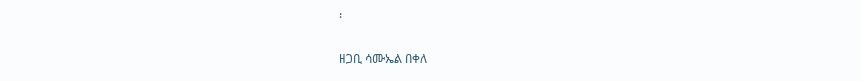፡

ዘጋቢ ሳሙኤል በቀለ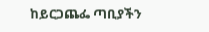ከይርጋጨፌ ጣቢያችን